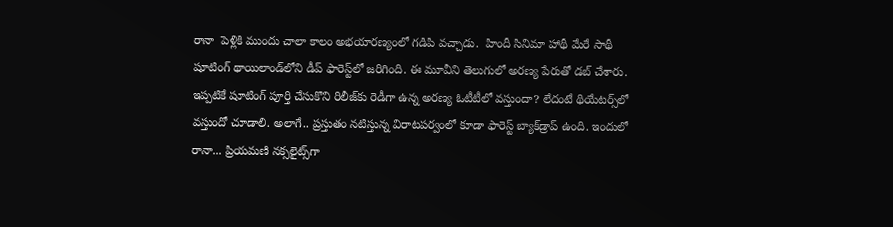రానా  పెళ్లికి ముందు చాలా కాలం అభయారణ్యంలో గడిపి వచ్చాడు.  హిందీ సినిమా హాథీ మేరే సాథీ షూటింగ్ థాయిలాండ్‌లోని డీప్ ఫారెస్ట్‌లో జరిగింది. ఈ మూవీని తెలుగులో అరణ్య పేరుతో డబ్ చేశారు. ఇప్పటికే షూటింగ్ పూర్తి చేసుకొని రిలీజ్‌కు రెడీగా ఉన్న అరణ్య ఓటీటీలో వస్తుందా? లేదంటే థియేటర్స్‌లో వస్తుందో చూడాలి. అలాగే.. ప్రస్తుతం నటిస్తున్న విరాటపర్వంలో కూడా ఫారెస్ట్ బ్యాక్‌డ్రాప్‌ ఉంది. ఇందులో రానా... ప్రియమణి నక్సలైట్స్‌గా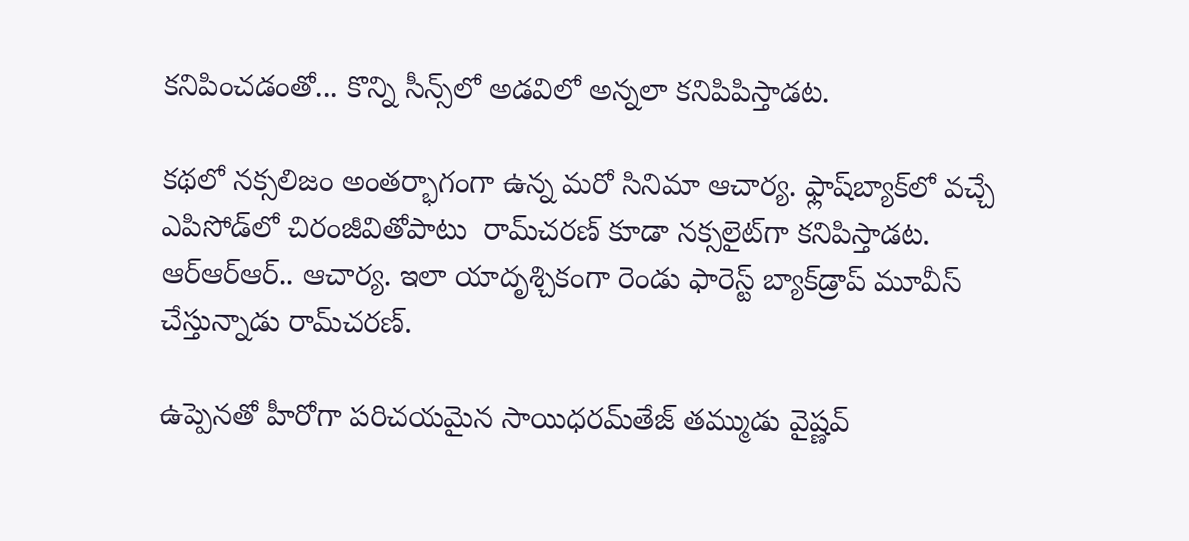కనిపించడంతో... కొన్ని సీన్స్‌లో అడవిలో అన్నలా కనిపిపిస్తాడట.

కథలో నక్సలిజం అంతర్భాగంగా ఉన్న మరో సినిమా ఆచార్య. ఫ్లాష్‌బ్యాక్‌లో వచ్చే ఎపిసోడ్‌లో చిరంజీవితోపాటు  రామ్‌చరణ్‌ కూడా నక్సలైట్‌గా కనిపిస్తాడట. ఆర్‌ఆర్‌ఆర్‌.. ఆచార్య. ఇలా యాదృశ్చికంగా రెండు ఫారెస్ట్ బ్యాక్‌డ్రాప్‌ మూవీస్‌ చేస్తున్నాడు రామ్‌చరణ్‌.

ఉప్పెనతో హీరోగా పరిచయమైన సాయిధరమ్‌తేజ్ తమ్ముడు వైష్ణవ్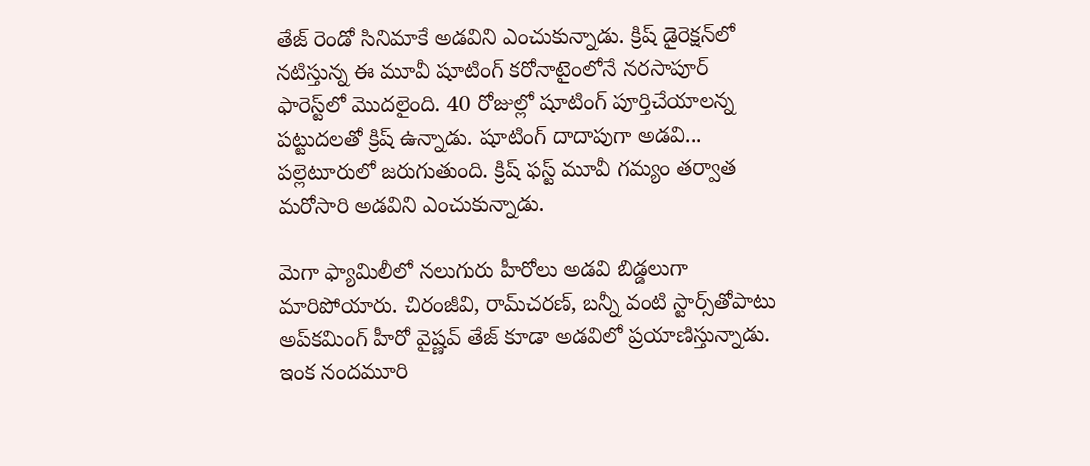తేజ్ రెండో సినిమాకే అడవిని ఎంచుకున్నాడు. క్రిష్ డైరెక్షన్‌లో నటిస్తున్న ఈ మూవీ షూటింగ్ కరోనాటైంలోనే నరసాపూర్  ఫారెస్ట్‌లో మొదలైంది. 40 రోజుల్లో షూటింగ్ పూర్తిచేయాలన్న పట్టుదలతో క్రిష్ ఉన్నాడు. షూటింగ్ దాదాపుగా అడవి... పల్లెటూరులో జరుగుతుంది. క్రిష్ ఫస్ట్ మూవీ గమ్యం తర్వాత మరోసారి అడవిని ఎంచుకున్నాడు.

మెగా ఫ్యామిలీలో నలుగురు హీరోలు అడవి బిడ్డలుగా మారిపోయారు. చిరంజీవి, రామ్‌చరణ్, బన్నీ వంటి స్టార్స్‌తోపాటు అప్‌కమింగ్‌ హీరో వైష్ణవ్‌ తేజ్ కూడా అడవిలో ప్రయాణిస్తున్నాడు. ఇంక నందమూరి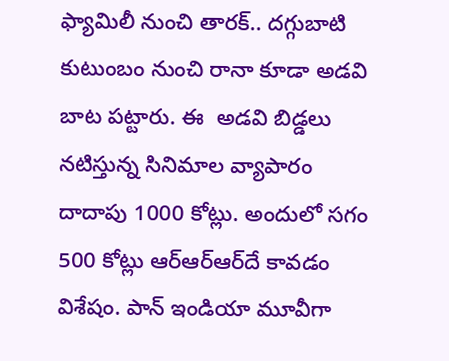ఫ్యామిలీ నుంచి తారక్‌.. దగ్గుబాటి కుటుంబం నుంచి రానా కూడా అడవి బాట పట్టారు. ఈ  అడవి బిడ్డలు నటిస్తున్న సినిమాల వ్యాపారం దాదాపు 1000 కోట్లు. అందులో సగం 500 కోట్లు ఆర్‌ఆర్‌ఆర్‌దే కావడం విశేషం. పాన్‌ ఇండియా మూవీగా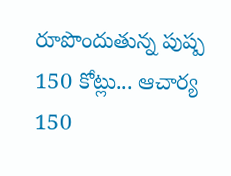రూపొందుతున్న పుష్ప 150 కోట్లు... ఆచార్య  150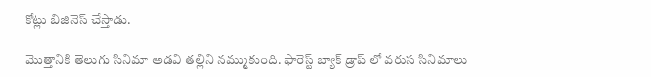కోట్లు బిజినెస్‌ చేస్తాడు.

మొత్తానికి తెలుగు సినిమా అడవి తల్లిని నమ్ముకుంది. ఫారెస్ట్ బ్యాక్ డ్రాప్ లో వరుస సినిమాలు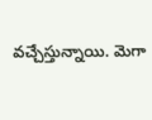వచ్చేస్తున్నాయి. మెగా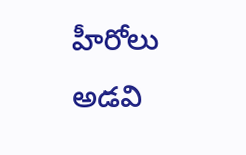హీరోలు అడవి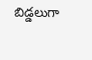బిడ్డలుగా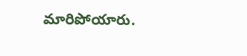మారిపోయారు.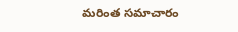మరింత సమాచారం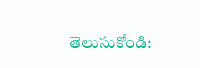తెలుసుకోండి: